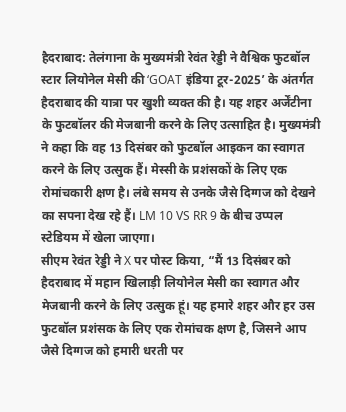हैदराबाद: तेलंगाना के मुख्यमंत्री रेवंत रेड्डी ने वैश्विक फुटबॉल स्टार लियोनेल मेसी की ‘GOAT इंडिया टूर-2025’ के अंतर्गत हैदराबाद की यात्रा पर खुशी व्यक्त की है। यह शहर अर्जेंटीना के फुटबॉलर की मेजबानी करने के लिए उत्साहित है। मुख्यमंत्री ने कहा कि वह 13 दिसंबर को फुटबॉल आइकन का स्वागत करने के लिए उत्सुक हैं। मेस्सी के प्रशंसकों के लिए एक रोमांचकारी क्षण है। लंबे समय से उनके जैसे दिग्गज को देखने का सपना देख रहे हैं। LM 10 VS RR 9 के बीच उप्पल स्टेडियम में खेला जाएगा।
सीएम रेवंत रेड्डी ने X पर पोस्ट किया, “मैं 13 दिसंबर को हैदराबाद में महान खिलाड़ी लियोनेल मेसी का स्वागत और मेजबानी करने के लिए उत्सुक हूं। यह हमारे शहर और हर उस फुटबॉल प्रशंसक के लिए एक रोमांचक क्षण है, जिसने आप जैसे दिग्गज को हमारी धरती पर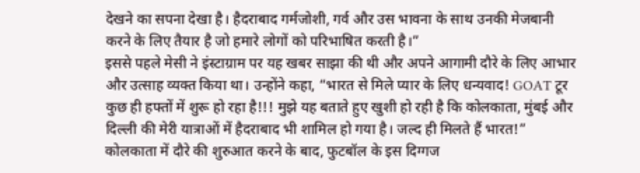देखने का सपना देखा है। हैदराबाद गर्मजोशी, गर्व और उस भावना के साथ उनकी मेजबानी करने के लिए तैयार है जो हमारे लोगों को परिभाषित करती है।”
इससे पहले मेसी ने इंस्टाग्राम पर यह खबर साझा की थी और अपने आगामी दौरे के लिए आभार और उत्साह व्यक्त किया था। उन्होंने कहा, “भारत से मिले प्यार के लिए धन्यवाद! GOAT टूर कुछ ही हफ्तों में शुरू हो रहा है!!! मुझे यह बताते हुए खुशी हो रही है कि कोलकाता, मुंबई और दिल्ली की मेरी यात्राओं में हैदराबाद भी शामिल हो गया है। जल्द ही मिलते हैं भारत!”
कोलकाता में दौरे की शुरुआत करने के बाद, फुटबॉल के इस दिग्गज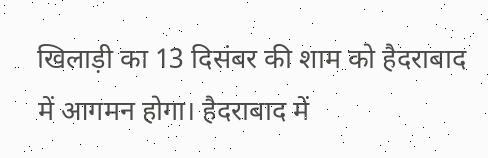खिलाड़ी का 13 दिसंबर की शाम को हैदराबाद में आगमन होगा। हैदराबाद में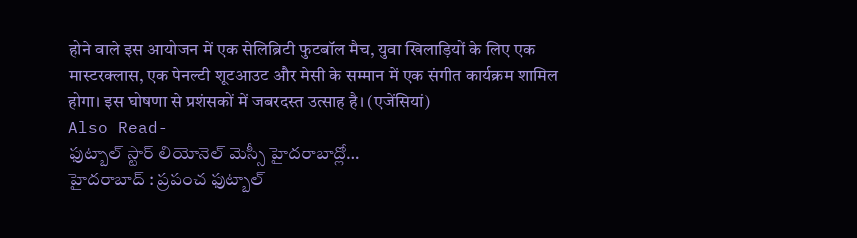होने वाले इस आयोजन में एक सेलिब्रिटी फुटबॉल मैच, युवा खिलाड़ियों के लिए एक मास्टरक्लास, एक पेनल्टी शूटआउट और मेसी के सम्मान में एक संगीत कार्यक्रम शामिल होगा। इस घोषणा से प्रशंसकों में जबरदस्त उत्साह है। (एजेंसियां)
Also Read-
ఫుట్బాల్ స్టార్ లియోనెల్ మెస్సీ హైదరాబాద్లో…
హైదరాబాద్ : ప్రపంచ ఫుట్బాల్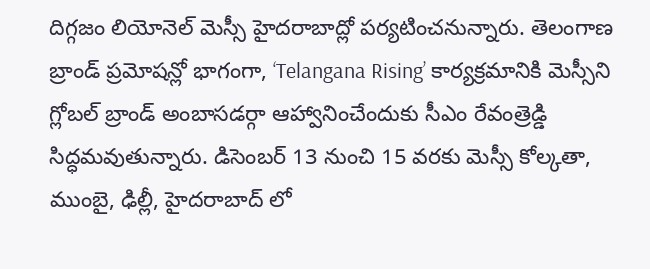దిగ్గజం లియోనెల్ మెస్సీ హైదరాబాద్లో పర్యటించనున్నారు. తెలంగాణ బ్రాండ్ ప్రమోషన్లో భాగంగా, ‘Telangana Rising’ కార్యక్రమానికి మెస్సీని గ్లోబల్ బ్రాండ్ అంబాసడర్గా ఆహ్వానించేందుకు సీఎం రేవంత్రెడ్డి సిద్ధమవుతున్నారు. డిసెంబర్ 13 నుంచి 15 వరకు మెస్సీ కోల్కతా, ముంబై, ఢిల్లీ, హైదరాబాద్ లో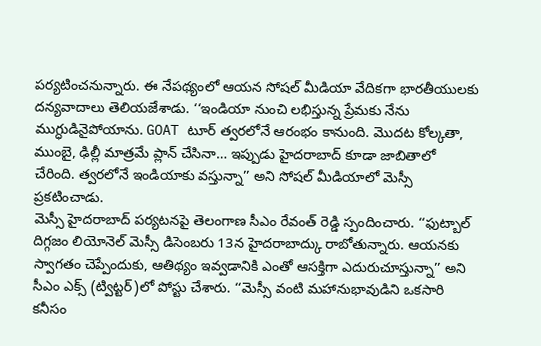పర్యటించనున్నారు. ఈ నేపథ్యంలో ఆయన సోషల్ మీడియా వేదికగా భారతీయులకు దన్యవాదాలు తెలియజేశాడు. ‘‘ఇండియా నుంచి లభిస్తున్న ప్రేమకు నేను ముగ్ధుడినైపోయాను. GOAT టూర్ త్వరలోనే ఆరంభం కానుంది. మొదట కోల్కతా, ముంబై, ఢిల్లీ మాత్రమే ప్లాన్ చేసినా… ఇప్పుడు హైదరాబాద్ కూడా జాబితాలో చేరింది. త్వరలోనే ఇండియాకు వస్తున్నా’’ అని సోషల్ మీడియాలో మెస్సీ ప్రకటించాడు.
మెస్సీ హైదరాబాద్ పర్యటనపై తెలంగాణ సీఎం రేవంత్ రెడ్డి స్పందించారు. ‘‘ఫుట్బాల్ దిగ్గజం లియోనెల్ మెస్సీ డిసెంబరు 13న హైదరాబాద్కు రాబోతున్నారు. ఆయనకు స్వాగతం చెప్పేందుకు, ఆతిథ్యం ఇవ్వడానికి ఎంతో ఆసక్తిగా ఎదురుచూస్తున్నా’’ అని సీఎం ఎక్స్ (ట్విట్టర్)లో పోస్టు చేశారు. ‘‘మెస్సీ వంటి మహానుభావుడిని ఒకసారి కనీసం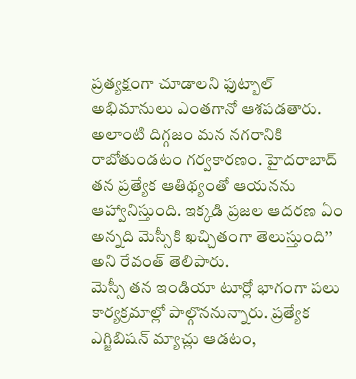ప్రత్యక్షంగా చూడాలని ఫుట్బాల్ అభిమానులు ఎంతగానో ఆశపడతారు. అలాంటి దిగ్గజం మన నగరానికి రాబోతుండటం గర్వకారణం. హైదరాబాద్ తన ప్రత్యేక ఆతిథ్యంతో ఆయనను ఆహ్వానిస్తుంది. ఇక్కడి ప్రజల ఆదరణ ఏం అన్నది మెస్సీకి ఖచ్చితంగా తెలుస్తుంది’’ అని రేవంత్ తెలిపారు.
మెస్సీ తన ఇండియా టూర్లో భాగంగా పలు కార్యక్రమాల్లో పాల్గొననున్నారు. ప్రత్యేక ఎగ్జిబిషన్ మ్యాచ్లు ఆడటం,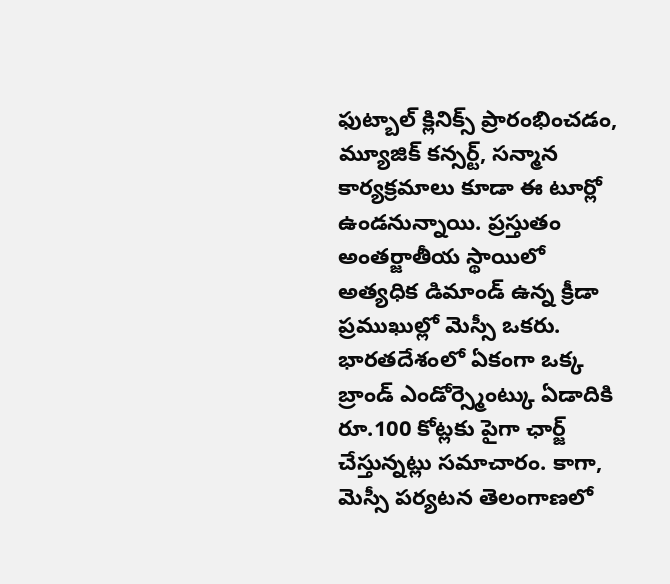ఫుట్బాల్ క్లినిక్స్ ప్రారంభించడం, మ్యూజిక్ కన్సర్ట్, సన్మాన కార్యక్రమాలు కూడా ఈ టూర్లో ఉండనున్నాయి. ప్రస్తుతం అంతర్జాతీయ స్థాయిలో అత్యధిక డిమాండ్ ఉన్న క్రీడా ప్రముఖుల్లో మెస్సీ ఒకరు. భారతదేశంలో ఏకంగా ఒక్క బ్రాండ్ ఎండోర్స్మెంట్కు ఏడాదికి రూ.100 కోట్లకు పైగా ఛార్జ్ చేస్తున్నట్లు సమాచారం. కాగా, మెస్సీ పర్యటన తెలంగాణలో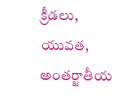క్రీడలు, యువత, అంతర్జాతీయ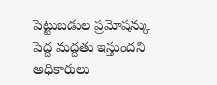పెట్టుబడుల ప్రమోషన్కు పెద్ద మద్దతు ఇస్తుందని అధికారులు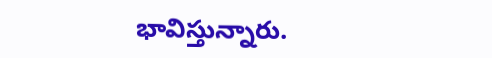భావిస్తున్నారు.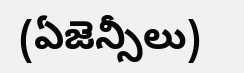(ఏజెన్సీలు)